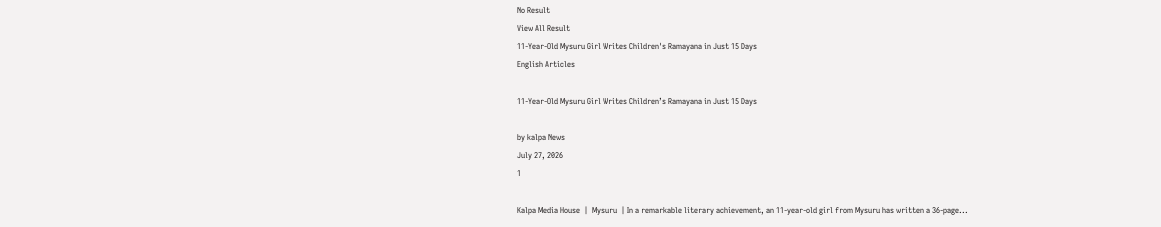No Result
View All Result
11-Year-Old Mysuru Girl Writes Children's Ramayana in Just 15 Days
English Articles

11-Year-Old Mysuru Girl Writes Children’s Ramayana in Just 15 Days

by kalpa News
July 27, 2026
1

Kalpa Media House  |  Mysuru  | In a remarkable literary achievement, an 11-year-old girl from Mysuru has written a 36-page...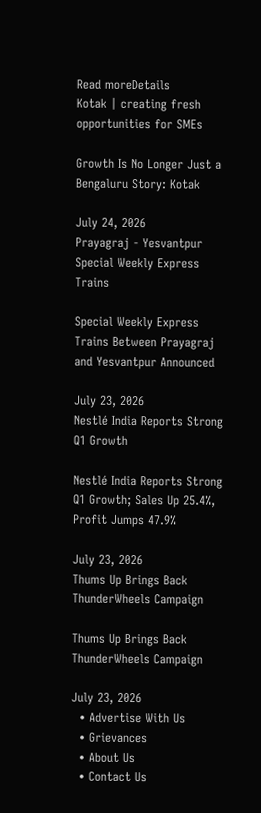Read moreDetails
Kotak | creating fresh opportunities for SMEs

Growth Is No Longer Just a Bengaluru Story: Kotak

July 24, 2026
Prayagraj - Yesvantpur Special Weekly Express Trains

Special Weekly Express Trains Between Prayagraj and Yesvantpur Announced

July 23, 2026
Nestlé India Reports Strong Q1 Growth

Nestlé India Reports Strong Q1 Growth; Sales Up 25.4%, Profit Jumps 47.9%

July 23, 2026
Thums Up Brings Back ThunderWheels Campaign

Thums Up Brings Back ThunderWheels Campaign

July 23, 2026
  • Advertise With Us
  • Grievances
  • About Us
  • Contact Us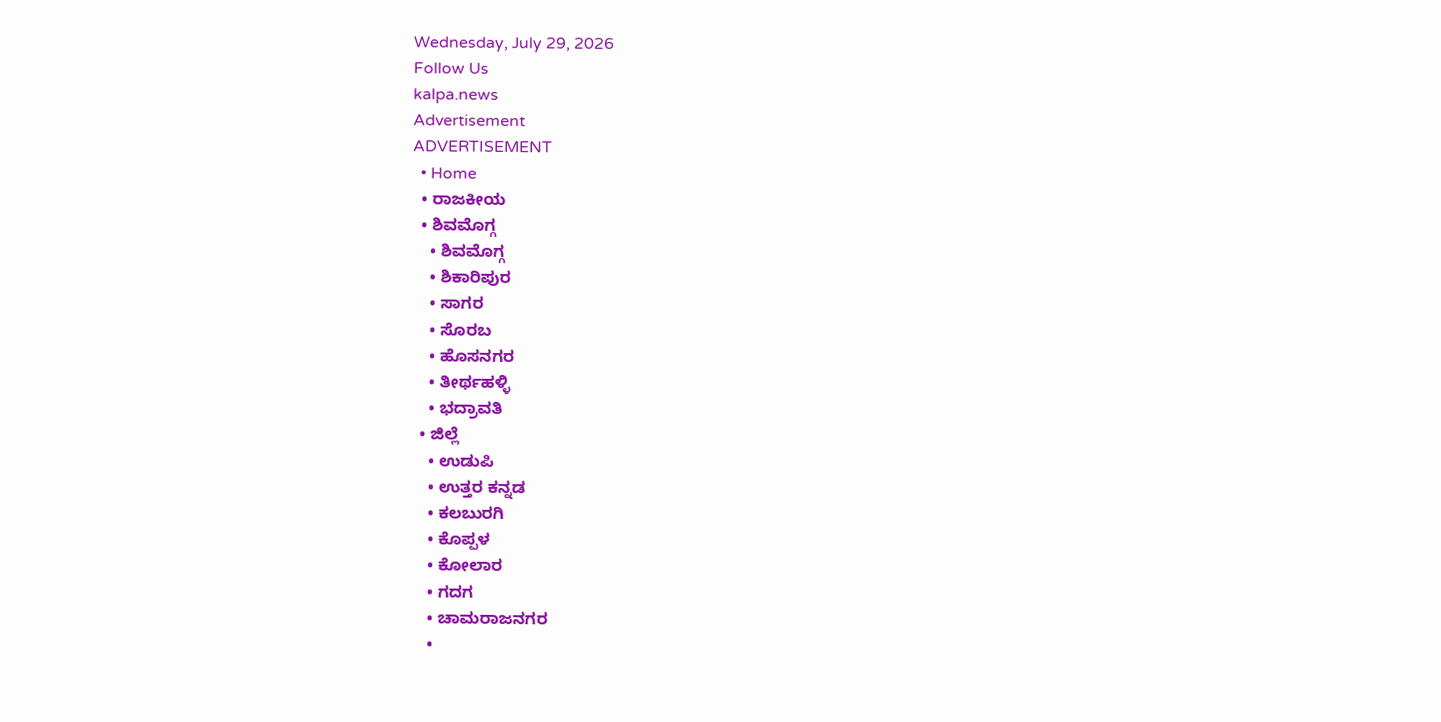Wednesday, July 29, 2026
Follow Us
kalpa.news
Advertisement
ADVERTISEMENT
  • Home
  • ರಾಜಕೀಯ
  • ಶಿವಮೊಗ್ಗ
    • ಶಿವಮೊಗ್ಗ
    • ಶಿಕಾರಿಪುರ
    • ಸಾಗರ
    • ಸೊರಬ
    • ಹೊಸನಗರ
    • ತೀರ್ಥಹಳ್ಳಿ
    • ಭದ್ರಾವತಿ
  • ಜಿಲ್ಲೆ
    • ಉಡುಪಿ
    • ಉತ್ತರ ಕನ್ನಡ
    • ಕಲಬುರಗಿ
    • ಕೊಪ್ಪಳ
    • ಕೋಲಾರ
    • ಗದಗ
    • ಚಾಮರಾಜನಗರ
    •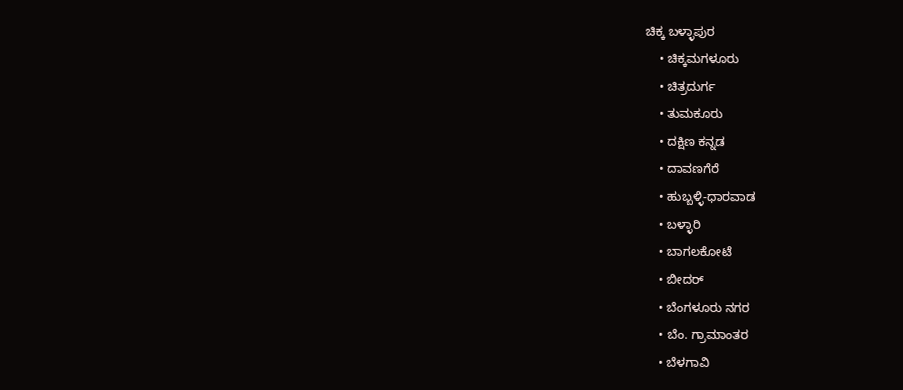ಚಿಕ್ಕ ಬಳ್ಳಾಪುರ
    • ಚಿಕ್ಕಮಗಳೂರು
    • ಚಿತ್ರದುರ್ಗ
    • ತುಮಕೂರು
    • ದಕ್ಷಿಣ ಕನ್ನಡ
    • ದಾವಣಗೆರೆ
    • ಹುಬ್ಬಳ್ಳಿ-ಧಾರವಾಡ
    • ಬಳ್ಳಾರಿ
    • ಬಾಗಲಕೋಟೆ
    • ಬೀದರ್
    • ಬೆಂಗಳೂರು ನಗರ
    • ಬೆಂ. ಗ್ರಾಮಾಂತರ
    • ಬೆಳಗಾವಿ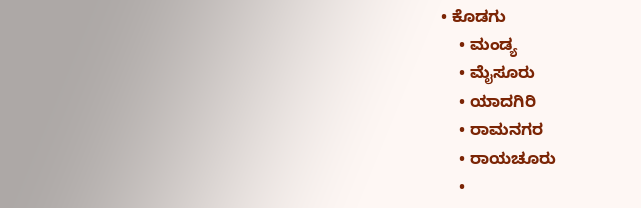• ಕೊಡಗು
    • ಮಂಡ್ಯ
    • ಮೈಸೂರು
    • ಯಾದಗಿರಿ
    • ರಾಮನಗರ
    • ರಾಯಚೂರು
    •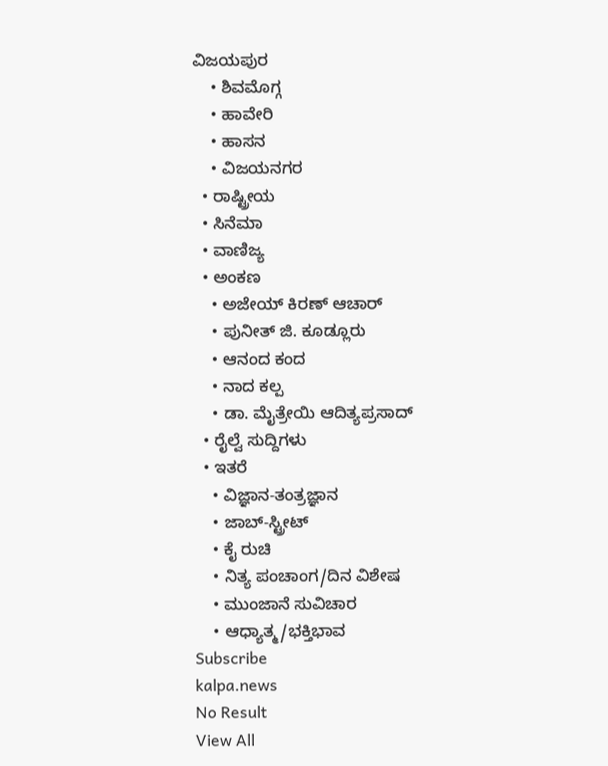ವಿಜಯಪುರ
    • ಶಿವಮೊಗ್ಗ
    • ಹಾವೇರಿ
    • ಹಾಸನ
    • ವಿಜಯನಗರ
  • ರಾಷ್ಟ್ರೀಯ
  • ಸಿನೆಮಾ
  • ವಾಣಿಜ್ಯ
  • ಅಂಕಣ
    • ಅಜೇಯ್ ಕಿರಣ್ ಆಚಾರ್
    • ಪುನೀತ್ ಜಿ. ಕೂಡ್ಲೂರು
    • ಆನಂದ ಕಂದ
    • ನಾದ ಕಲ್ಪ
    • ಡಾ. ಮೈತ್ರೇಯಿ ಆದಿತ್ಯಪ್ರಸಾದ್
  • ರೈಲ್ವೆ ಸುದ್ದಿಗಳು
  • ಇತರೆ
    • ವಿಜ್ಞಾನ-ತಂತ್ರಜ್ಞಾನ
    • ಜಾಬ್-ಸ್ಟ್ರೀಟ್
    • ಕೈ ರುಚಿ
    • ನಿತ್ಯ ಪಂಚಾಂಗ/ದಿನ ವಿಶೇಷ
    • ಮುಂಜಾನೆ ಸುವಿಚಾರ
    • ಆಧ್ಯಾತ್ಮ/ಭಕ್ತಿಭಾವ
Subscribe
kalpa.news
No Result
View All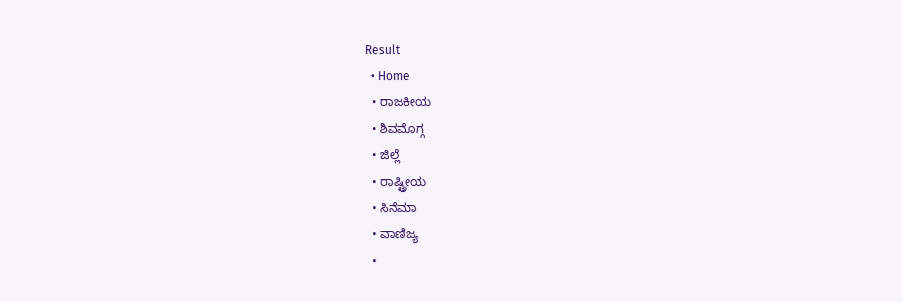Result
  • Home
  • ರಾಜಕೀಯ
  • ಶಿವಮೊಗ್ಗ
  • ಜಿಲ್ಲೆ
  • ರಾಷ್ಟ್ರೀಯ
  • ಸಿನೆಮಾ
  • ವಾಣಿಜ್ಯ
  •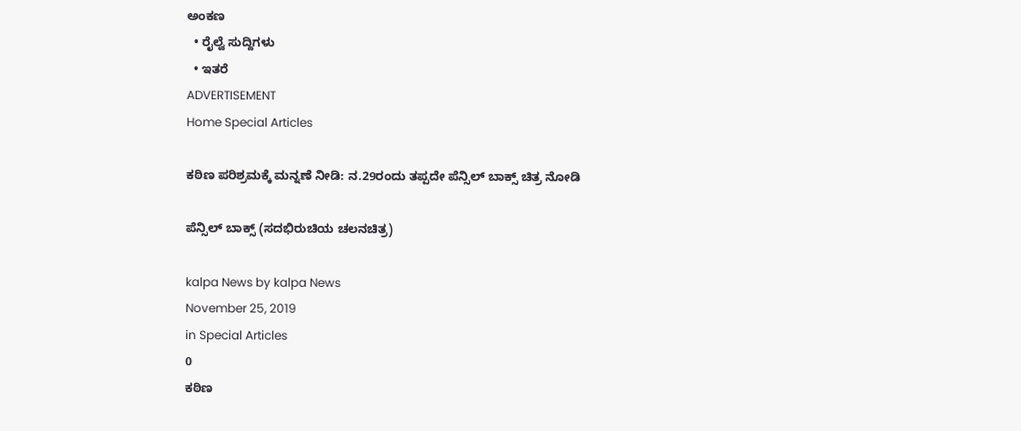ಅಂಕಣ
  • ರೈಲ್ವೆ ಸುದ್ದಿಗಳು
  • ಇತರೆ
ADVERTISEMENT
Home Special Articles

ಕಠಿಣ ಪರಿಶ್ರಮಕ್ಕೆ ಮನ್ನಣೆ ನೀಡಿ: ನ.29ರಂದು ತಪ್ಪದೇ ಪೆನ್ಸಿಲ್ ಬಾಕ್ಸ್‌ ಚಿತ್ರ ನೋಡಿ

ಪೆನ್ಸಿಲ್ ಬಾಕ್ಸ್‌ (ಸದಭಿರುಚಿಯ ಚಲನಚಿತ್ರ)

kalpa News by kalpa News
November 25, 2019
in Special Articles
0
ಕಠಿಣ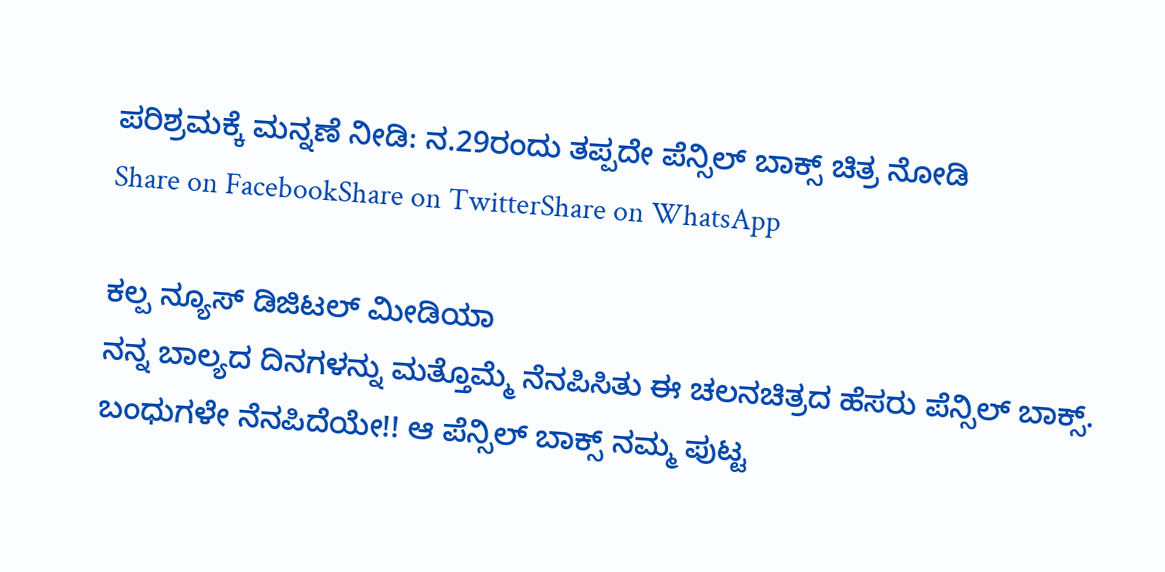ಪರಿಶ್ರಮಕ್ಕೆ ಮನ್ನಣೆ ನೀಡಿ: ನ.29ರಂದು ತಪ್ಪದೇ ಪೆನ್ಸಿಲ್ ಬಾಕ್ಸ್‌ ಚಿತ್ರ ನೋಡಿ
Share on FacebookShare on TwitterShare on WhatsApp

ಕಲ್ಪ ನ್ಯೂಸ್ ಡಿಜಿಟಲ್ ಮೀಡಿಯಾ
ನನ್ನ ಬಾಲ್ಯದ ದಿನಗಳನ್ನು ಮತ್ತೊಮ್ಮೆ ನೆನಪಿಸಿತು ಈ ಚಲನಚಿತ್ರದ ಹೆಸರು ಪೆನ್ಸಿಲ್ ಬಾಕ್ಸ್‌. ಬಂಧುಗಳೇ ನೆನಪಿದೆಯೇ!! ಆ ಪೆನ್ಸಿಲ್ ಬಾಕ್ಸ್‌ ನಮ್ಮ ಪುಟ್ಟ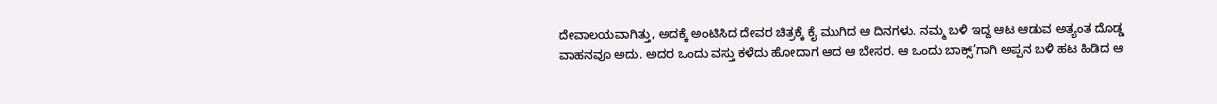ದೇವಾಲಯವಾಗಿತ್ತು, ಅದಕ್ಕೆ ಅಂಟಿಸಿದ ದೇವರ ಚಿತ್ರಕ್ಕೆ ಕೈ ಮುಗಿದ ಆ ದಿನಗಳು. ನಮ್ಮ ಬಳಿ ಇದ್ದ ಆಟ ಆಡುವ ಅತ್ಯಂತ ದೊಡ್ಡ ವಾಹನವೂ ಅದು. ಅದರ ಒಂದು ವಸ್ತು ಕಳೆದು ಹೋದಾಗ ಆದ ಆ ಬೇಸರ. ಆ ಒಂದು ಬಾಕ್ಸ್‌’ಗಾಗಿ ಅಪ್ಪನ ಬಳಿ ಹಟ ಹಿಡಿದ ಆ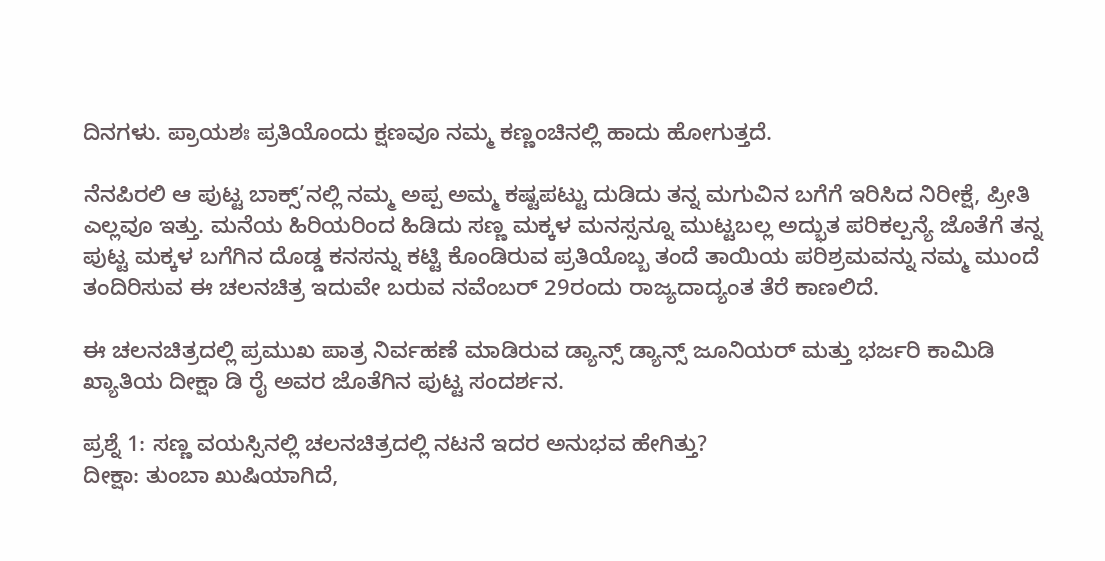ದಿನಗಳು. ಪ್ರಾಯಶಃ ಪ್ರತಿಯೊಂದು ಕ್ಷಣವೂ ನಮ್ಮ ಕಣ್ಣಂಚಿನಲ್ಲಿ ಹಾದು ಹೋಗುತ್ತದೆ.

ನೆನಪಿರಲಿ ಆ ಪುಟ್ಟ ಬಾಕ್ಸ್‌’ನಲ್ಲಿ ನಮ್ಮ ಅಪ್ಪ ಅಮ್ಮ ಕಷ್ಟಪಟ್ಟು ದುಡಿದು ತನ್ನ ಮಗುವಿನ ಬಗೆಗೆ ಇರಿಸಿದ ನಿರೀಕ್ಷೆ, ಪ್ರೀತಿ ಎಲ್ಲವೂ ಇತ್ತು. ಮನೆಯ ಹಿರಿಯರಿಂದ ಹಿಡಿದು ಸಣ್ಣ ಮಕ್ಕಳ ಮನಸ್ಸನ್ನೂ ಮುಟ್ಟಬಲ್ಲ ಅದ್ಭುತ ಪರಿಕಲ್ಪನ್ಯೆ ಜೊತೆಗೆ ತನ್ನ ಪುಟ್ಟ ಮಕ್ಕಳ ಬಗೆಗಿನ ದೊಡ್ಡ ಕನಸನ್ನು ಕಟ್ಟಿ ಕೊಂಡಿರುವ ಪ್ರತಿಯೊಬ್ಬ ತಂದೆ ತಾಯಿಯ ಪರಿಶ್ರಮವನ್ನು ನಮ್ಮ ಮುಂದೆ ತಂದಿರಿಸುವ ಈ ಚಲನಚಿತ್ರ ಇದುವೇ ಬರುವ ನವೆಂಬರ್ 29ರಂದು ರಾಜ್ಯದಾದ್ಯಂತ ತೆರೆ ಕಾಣಲಿದೆ.

ಈ ಚಲನಚಿತ್ರದಲ್ಲಿ ಪ್ರಮುಖ ಪಾತ್ರ ನಿರ್ವಹಣೆ ಮಾಡಿರುವ ಡ್ಯಾನ್ಸ್‌ ಡ್ಯಾನ್ಸ್‌ ಜೂನಿಯರ್ ಮತ್ತು ಭರ್ಜರಿ ಕಾಮಿಡಿ ಖ್ಯಾತಿಯ ದೀಕ್ಷಾ ಡಿ ರೈ ಅವರ ಜೊತೆಗಿನ ಪುಟ್ಟ ಸಂದರ್ಶನ.

ಪ್ರಶ್ನೆ 1: ಸಣ್ಣ ವಯಸ್ಸಿನಲ್ಲಿ ಚಲನಚಿತ್ರದಲ್ಲಿ ನಟನೆ ಇದರ ಅನುಭವ ಹೇಗಿತ್ತು?
ದೀಕ್ಷಾ: ತುಂಬಾ ಖುಷಿಯಾಗಿದೆ,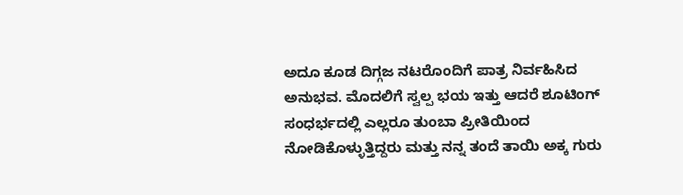ಅದೂ ಕೂಡ ದಿಗ್ಗಜ ನಟರೊಂದಿಗೆ ಪಾತ್ರ ನಿರ್ವಹಿಸಿದ ಅನುಭವ. ಮೊದಲಿಗೆ ಸ್ವಲ್ಪ ಭಯ ಇತ್ತು ಆದರೆ ಶೂಟಿಂಗ್ ಸಂಧರ್ಭದಲ್ಲಿ ಎಲ್ಲರೂ ತುಂಬಾ ಪ್ರೀತಿಯಿಂದ ನೋಡಿಕೊಳ್ಳುತ್ತಿದ್ದರು ಮತ್ತು ನನ್ನ ತಂದೆ ತಾಯಿ ಅಕ್ಕ ಗುರು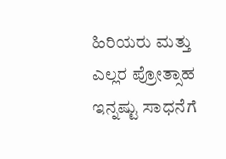ಹಿರಿಯರು ಮತ್ತು ಎಲ್ಲರ ಪ್ರೋತ್ಸಾಹ ಇನ್ನಷ್ಟು ಸಾಧನೆಗೆ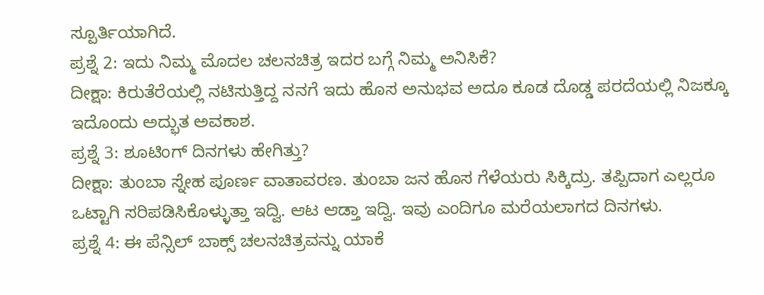ಸ್ಪೂರ್ತಿಯಾಗಿದೆ.
ಪ್ರಶ್ನೆ 2: ಇದು ನಿಮ್ಮ ಮೊದಲ ಚಲನಚಿತ್ರ ಇದರ ಬಗ್ಗೆ ನಿಮ್ಮ ಅನಿಸಿಕೆ?
ದೀಕ್ಷಾ: ಕಿರುತೆರೆಯಲ್ಲಿ ನಟಿಸುತ್ತಿದ್ದ ನನಗೆ ಇದು ಹೊಸ ಅನುಭವ ಅದೂ ಕೂಡ ದೊಡ್ಡ ಪರದೆಯಲ್ಲಿ ನಿಜಕ್ಕೂ ಇದೊಂದು ಅದ್ಭುತ ಅವಕಾಶ.
ಪ್ರಶ್ನೆ 3: ಶೂಟಿಂಗ್ ದಿನಗಳು ಹೇಗಿತ್ತು?
ದೀಕ್ಷಾ: ತುಂಬಾ ಸ್ನೇಹ ಪೂರ್ಣ ವಾತಾವರಣ. ತುಂಬಾ ಜನ ಹೊಸ ಗೆಳೆಯರು ಸಿಕ್ಕಿದ್ರು. ತಪ್ಪಿದಾಗ ಎಲ್ಲರೂ ಒಟ್ಟಾಗಿ ಸರಿಪಡಿಸಿಕೊಳ್ಳುತ್ತಾ ಇದ್ವಿ. ಆಟ ಆಡ್ತಾ ಇದ್ವಿ. ಇವು ಎಂದಿಗೂ ಮರೆಯಲಾಗದ ದಿನಗಳು.
ಪ್ರಶ್ನೆ 4: ಈ ಪೆನ್ಸಿಲ್ ಬಾಕ್ಸ್‌ ಚಲನಚಿತ್ರವನ್ನು ಯಾಕೆ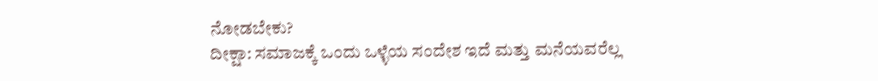ನೋಡಬೇಕು?
ದೀಕ್ಷಾ: ಸಮಾಜಕ್ಕೆ ಒಂದು ಒಳ್ಳೆಯ ಸಂದೇಶ ಇದೆ ಮತ್ತು ಮನೆಯವರೆಲ್ಲ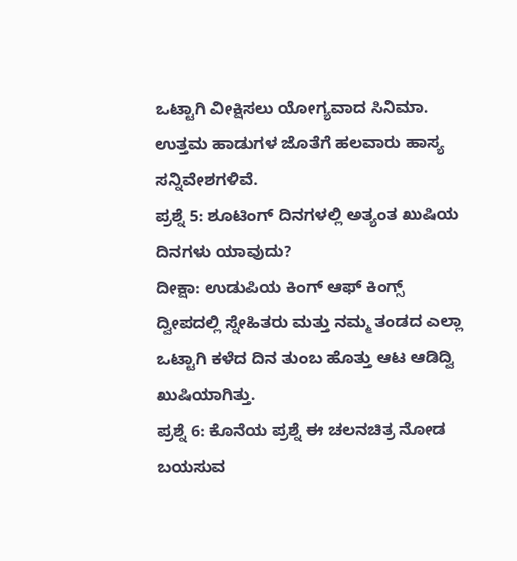ಒಟ್ಟಾಗಿ ವೀಕ್ಷಿಸಲು ಯೋಗ್ಯವಾದ ಸಿನಿಮಾ. ಉತ್ತಮ ಹಾಡುಗಳ ಜೊತೆಗೆ ಹಲವಾರು ಹಾಸ್ಯ ಸನ್ನಿವೇಶಗಳಿವೆ.
ಪ್ರಶ್ನೆ 5: ಶೂಟಿಂಗ್ ದಿನಗಳಲ್ಲಿ ಅತ್ಯಂತ ಖುಷಿಯ ದಿನಗಳು ಯಾವುದು?
ದೀಕ್ಷಾ: ಉಡುಪಿಯ ಕಿಂಗ್ ಆಫ್ ಕಿಂಗ್ಸ್‌ ದ್ವೀಪದಲ್ಲಿ ಸ್ನೇಹಿತರು ಮತ್ತು ನಮ್ಮ ತಂಡದ ಎಲ್ಲಾ ಒಟ್ಟಾಗಿ ಕಳೆದ ದಿನ ತುಂಬ ಹೊತ್ತು ಆಟ ಆಡಿದ್ವಿ ಖುಷಿಯಾಗಿತ್ತು.
ಪ್ರಶ್ನೆ 6: ಕೊನೆಯ ಪ್ರಶ್ನೆ ಈ ಚಲನಚಿತ್ರ ನೋಡ ಬಯಸುವ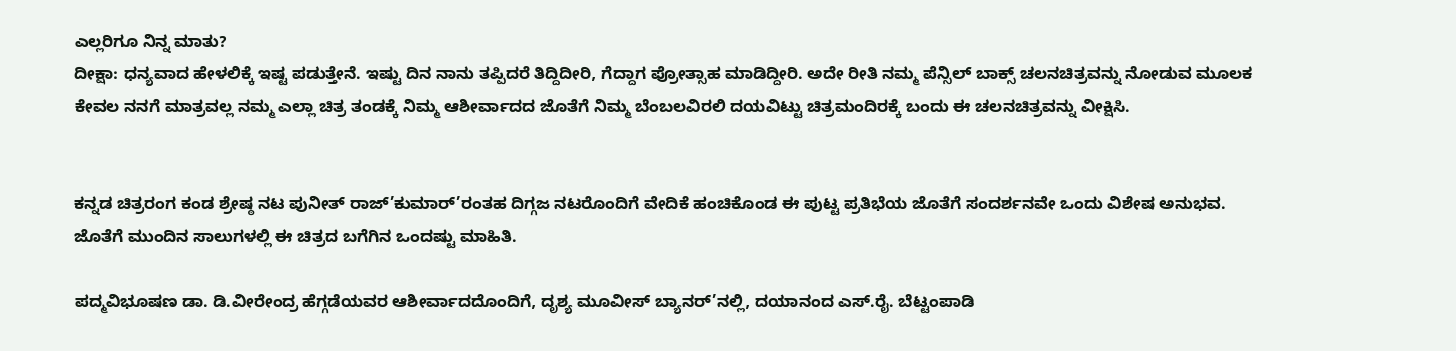ಎಲ್ಲರಿಗೂ ನಿನ್ನ ಮಾತು?
ದೀಕ್ಷಾ: ಧನ್ಯವಾದ ಹೇಳಲಿಕ್ಕೆ ಇಷ್ಟ ಪಡುತ್ತೇನೆ. ಇಷ್ಟು ದಿನ ನಾನು ತಪ್ಪಿದರೆ ತಿದ್ದಿದೀರಿ, ಗೆದ್ದಾಗ ಪ್ರೋತ್ಸಾಹ ಮಾಡಿದ್ದೀರಿ. ಅದೇ ರೀತಿ ನಮ್ಮ ಪೆನ್ಸಿಲ್ ಬಾಕ್ಸ್‌ ಚಲನಚಿತ್ರವನ್ನು ನೋಡುವ ಮೂಲಕ ಕೇವಲ ನನಗೆ ಮಾತ್ರವಲ್ಲ ನಮ್ಮ ಎಲ್ಲಾ ಚಿತ್ರ ತಂಡಕ್ಕೆ ನಿಮ್ಮ ಆಶೀರ್ವಾದದ ಜೊತೆಗೆ ನಿಮ್ಮ ಬೆಂಬಲವಿರಲಿ ದಯವಿಟ್ಟು ಚಿತ್ರಮಂದಿರಕ್ಕೆ ಬಂದು ಈ ಚಲನಚಿತ್ರವನ್ನು ವೀಕ್ಷಿಸಿ.


ಕನ್ನಡ ಚಿತ್ರರಂಗ ಕಂಡ ಶ್ರೇಷ್ಠ ನಟ ಪುನೀತ್ ರಾಜ್’ಕುಮಾರ್’ರಂತಹ ದಿಗ್ಗಜ ನಟರೊಂದಿಗೆ ವೇದಿಕೆ ಹಂಚಿಕೊಂಡ ಈ ಪುಟ್ಟ ಪ್ರತಿಭೆಯ ಜೊತೆಗೆ ಸಂದರ್ಶನವೇ ಒಂದು ವಿಶೇಷ ಅನುಭವ. ಜೊತೆಗೆ ಮುಂದಿನ ಸಾಲುಗಳಲ್ಲಿ ಈ ಚಿತ್ರದ ಬಗೆಗಿನ ಒಂದಷ್ಟು ಮಾಹಿತಿ.

ಪದ್ಮವಿಭೂಷಣ ಡಾ. ಡಿ.ವೀರೇಂದ್ರ ಹೆಗ್ಗಡೆಯವರ ಆಶೀರ್ವಾದದೊಂದಿಗೆ, ದೃಶ್ಯ ಮೂವೀಸ್ ಬ್ಯಾನರ್’ನಲ್ಲಿ, ದಯಾನಂದ ಎಸ್.ರೈ. ಬೆಟ್ಟಂಪಾಡಿ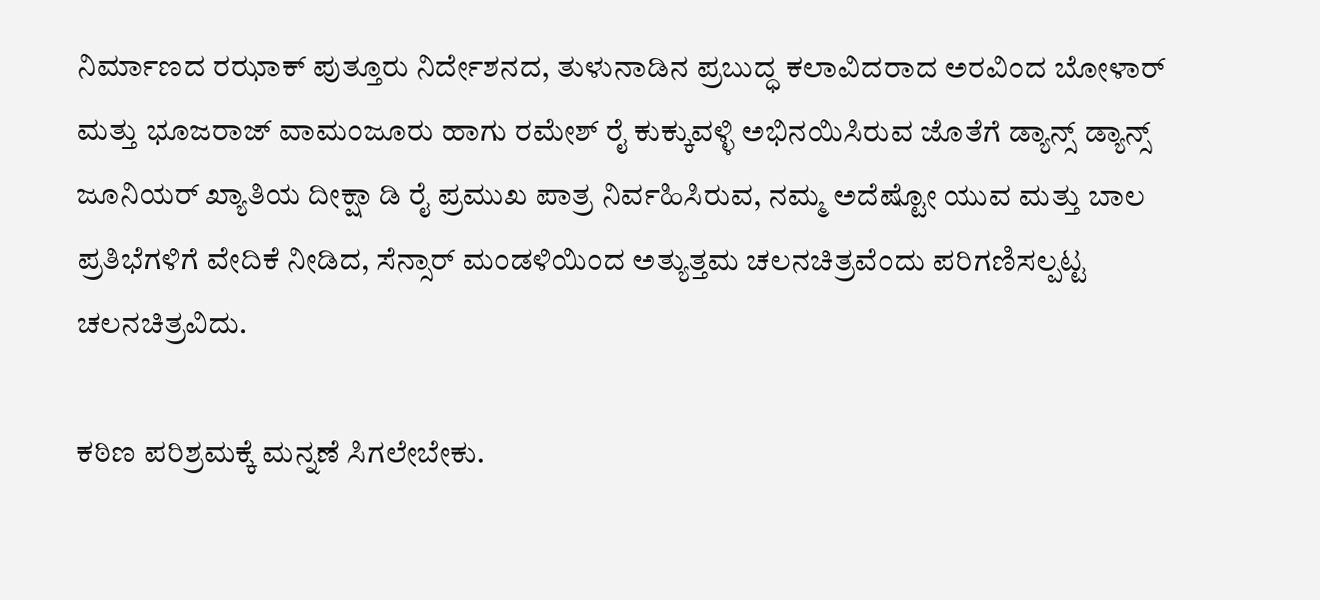ನಿರ್ಮಾಣದ ರಝಾಕ್ ಪುತ್ತೂರು ನಿರ್ದೇಶನದ, ತುಳುನಾಡಿನ ಪ್ರಬುದ್ಧ ಕಲಾವಿದರಾದ ಅರವಿಂದ ಬೋಳಾರ್ ಮತ್ತು ಭೂಜರಾಜ್ ವಾಮಂಜೂರು ಹಾಗು ರಮೇಶ್ ರೈ ಕುಕ್ಕುವಳ್ಳಿ ಅಭಿನಯಿಸಿರುವ ಜೊತೆಗೆ ಡ್ಯಾನ್ಸ್‌ ಡ್ಯಾನ್ಸ್‌ ಜೂನಿಯರ್ ಖ್ಯಾತಿಯ ದೀಕ್ಷಾ ಡಿ ರೈ ಪ್ರಮುಖ ಪಾತ್ರ ನಿರ್ವಹಿಸಿರುವ, ನಮ್ಮ ಅದೆಷ್ಟೋ ಯುವ ಮತ್ತು ಬಾಲ ಪ್ರತಿಭೆಗಳಿಗೆ ವೇದಿಕೆ ನೀಡಿದ, ಸೆನ್ಸಾರ್ ಮಂಡಳಿಯಿಂದ ಅತ್ಯುತ್ತಮ ಚಲನಚಿತ್ರವೆಂದು ಪರಿಗಣಿಸಲ್ಪಟ್ಟ ಚಲನಚಿತ್ರವಿದು.

ಕಠಿಣ ಪರಿಶ್ರಮಕ್ಕೆ ಮನ್ನಣೆ ಸಿಗಲೇಬೇಕು.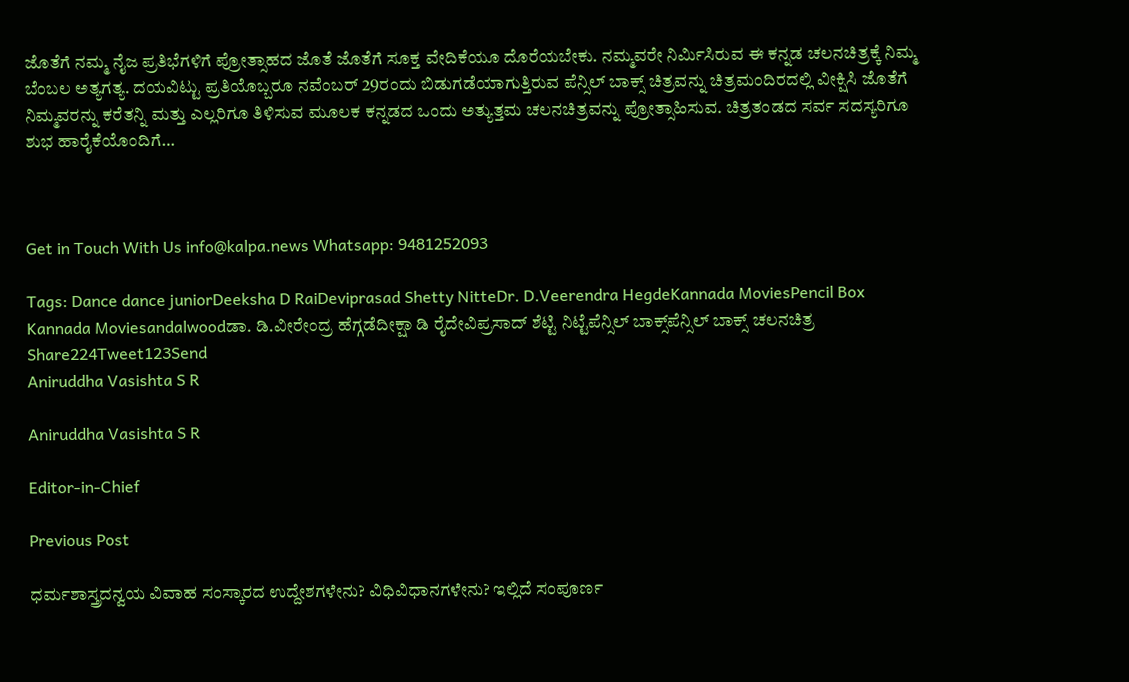ಜೊತೆಗೆ ನಮ್ಮ ನೈಜ ಪ್ರತಿಭೆಗಳಿಗೆ ಪ್ರೋತ್ಸಾಹದ ಜೊತೆ ಜೊತೆಗೆ ಸೂಕ್ತ ವೇದಿಕೆಯೂ ದೊರೆಯಬೇಕು. ನಮ್ಮವರೇ ನಿರ್ಮಿಸಿರುವ ಈ ಕನ್ನಡ ಚಲನಚಿತ್ರಕ್ಕೆ ನಿಮ್ಮ ಬೆಂಬಲ ಅತ್ಯಗತ್ಯ. ದಯವಿಟ್ಟು ಪ್ರತಿಯೊಬ್ಬರೂ ನವೆಂಬರ್ 29ರಂದು ಬಿಡುಗಡೆಯಾಗುತ್ತಿರುವ ಪೆನ್ಸಿಲ್ ಬಾಕ್ಸ್‌ ಚಿತ್ರವನ್ನು ಚಿತ್ರಮಂದಿರದಲ್ಲಿ ವೀಕ್ಷಿಸಿ ಜೊತೆಗೆ ನಿಮ್ಮವರನ್ನು ಕರೆತನ್ನಿ ಮತ್ತು ಎಲ್ಲರಿಗೂ ತಿಳಿಸುವ ಮೂಲಕ ಕನ್ನಡದ ಒಂದು ಅತ್ಯುತ್ತಮ ಚಲನಚಿತ್ರವನ್ನು ಪ್ರೋತ್ಸಾಹಿಸುವ. ಚಿತ್ರತಂಡದ ಸರ್ವ ಸದಸ್ಯರಿಗೂ ಶುಭ ಹಾರೈಕೆಯೊಂದಿಗೆ…



Get in Touch With Us info@kalpa.news Whatsapp: 9481252093

Tags: Dance dance juniorDeeksha D RaiDeviprasad Shetty NitteDr. D.Veerendra HegdeKannada MoviesPencil Box Kannada Moviesandalwoodಡಾ. ಡಿ.ವೀರೇಂದ್ರ ಹೆಗ್ಗಡೆದೀಕ್ಷಾ ಡಿ ರೈದೇವಿಪ್ರಸಾದ್ ಶೆಟ್ಟಿ ನಿಟ್ಟೆಪೆನ್ಸಿಲ್ ಬಾಕ್ಸ್‌ಪೆನ್ಸಿಲ್ ಬಾಕ್ಸ್‌ ಚಲನಚಿತ್ರ
Share224Tweet123Send
Aniruddha Vasishta S R

Aniruddha Vasishta S R

Editor-in-Chief

Previous Post

ಧರ್ಮಶಾಸ್ತ್ರದನ್ವಯ ವಿವಾಹ ಸಂಸ್ಕಾರದ ಉದ್ದೇಶಗಳೇನು? ವಿಧಿವಿಧಾನಗಳೇನು? ಇಲ್ಲಿದೆ ಸಂಪೂರ್ಣ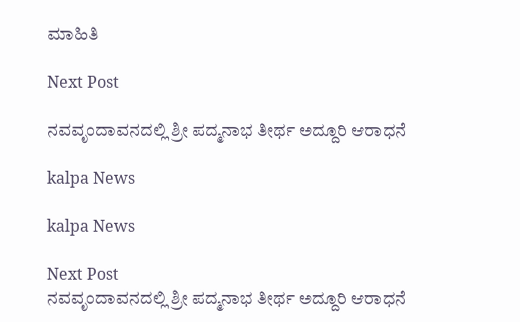ಮಾಹಿತಿ

Next Post

ನವವೃಂದಾವನದಲ್ಲಿ ಶ್ರೀ ಪದ್ಮನಾಭ ತೀರ್ಥ ಅದ್ದೂರಿ ಆರಾಧನೆ

kalpa News

kalpa News

Next Post
ನವವೃಂದಾವನದಲ್ಲಿ ಶ್ರೀ ಪದ್ಮನಾಭ ತೀರ್ಥ ಅದ್ದೂರಿ ಆರಾಧನೆ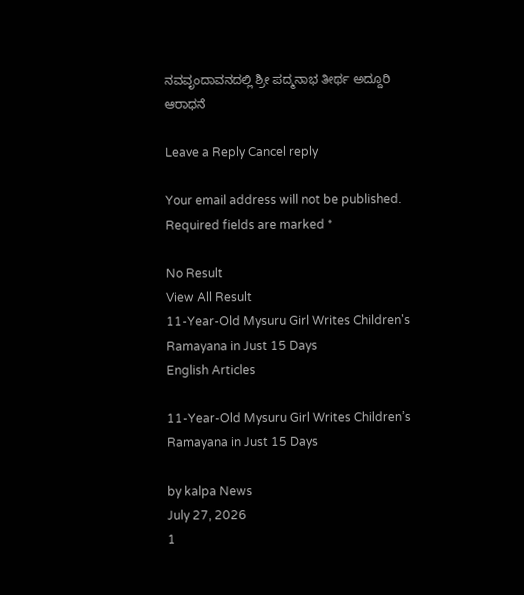ನವವೃಂದಾವನದಲ್ಲಿ ಶ್ರೀ ಪದ್ಮನಾಭ ತೀರ್ಥ ಅದ್ದೂರಿ ಆರಾಧನೆ

Leave a Reply Cancel reply

Your email address will not be published. Required fields are marked *

No Result
View All Result
11-Year-Old Mysuru Girl Writes Children's Ramayana in Just 15 Days
English Articles

11-Year-Old Mysuru Girl Writes Children’s Ramayana in Just 15 Days

by kalpa News
July 27, 2026
1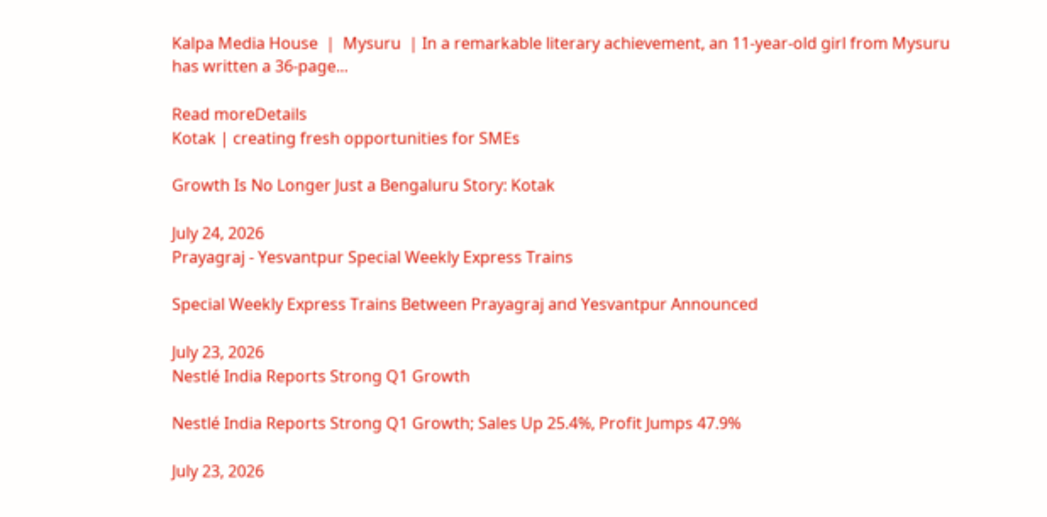Kalpa Media House  |  Mysuru  | In a remarkable literary achievement, an 11-year-old girl from Mysuru has written a 36-page...

Read moreDetails
Kotak | creating fresh opportunities for SMEs

Growth Is No Longer Just a Bengaluru Story: Kotak

July 24, 2026
Prayagraj - Yesvantpur Special Weekly Express Trains

Special Weekly Express Trains Between Prayagraj and Yesvantpur Announced

July 23, 2026
Nestlé India Reports Strong Q1 Growth

Nestlé India Reports Strong Q1 Growth; Sales Up 25.4%, Profit Jumps 47.9%

July 23, 2026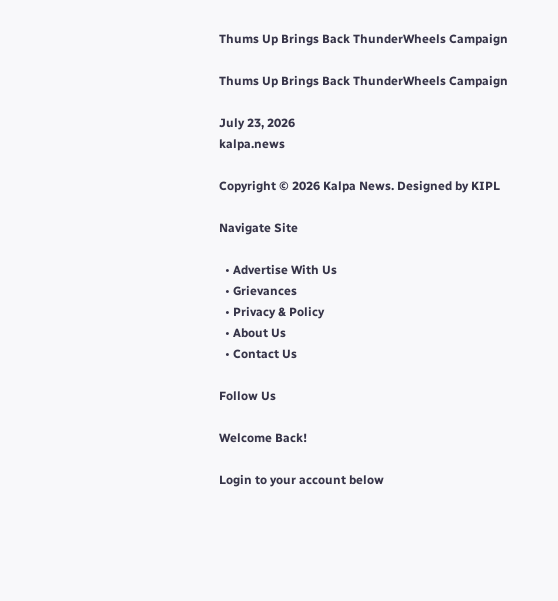Thums Up Brings Back ThunderWheels Campaign

Thums Up Brings Back ThunderWheels Campaign

July 23, 2026
kalpa.news

Copyright © 2026 Kalpa News. Designed by KIPL

Navigate Site

  • Advertise With Us
  • Grievances
  • Privacy & Policy
  • About Us
  • Contact Us

Follow Us

Welcome Back!

Login to your account below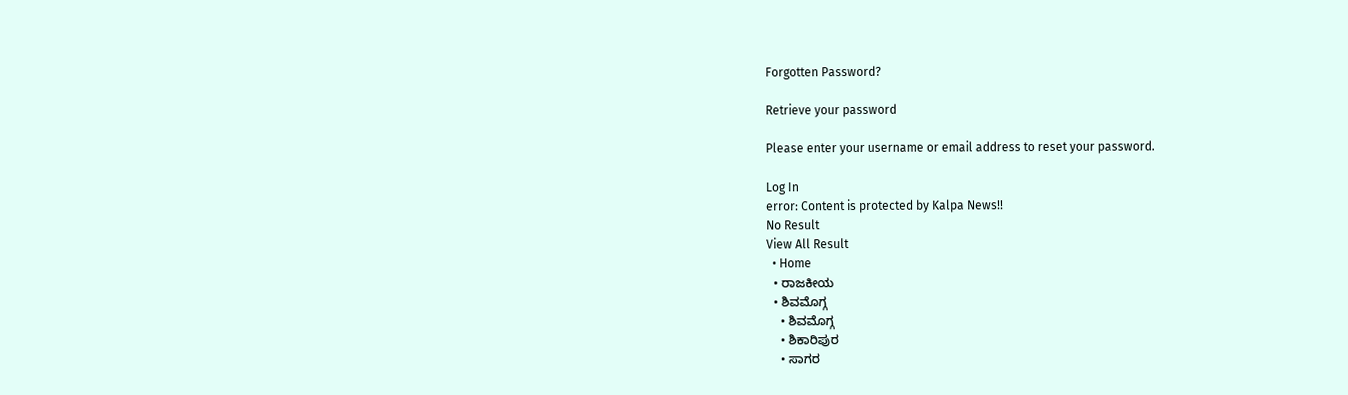Forgotten Password?

Retrieve your password

Please enter your username or email address to reset your password.

Log In
error: Content is protected by Kalpa News!!
No Result
View All Result
  • Home
  • ರಾಜಕೀಯ
  • ಶಿವಮೊಗ್ಗ
    • ಶಿವಮೊಗ್ಗ
    • ಶಿಕಾರಿಪುರ
    • ಸಾಗರ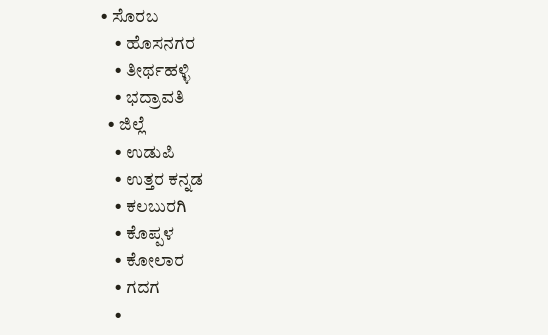• ಸೊರಬ
    • ಹೊಸನಗರ
    • ತೀರ್ಥಹಳ್ಳಿ
    • ಭದ್ರಾವತಿ
  • ಜಿಲ್ಲೆ
    • ಉಡುಪಿ
    • ಉತ್ತರ ಕನ್ನಡ
    • ಕಲಬುರಗಿ
    • ಕೊಪ್ಪಳ
    • ಕೋಲಾರ
    • ಗದಗ
    •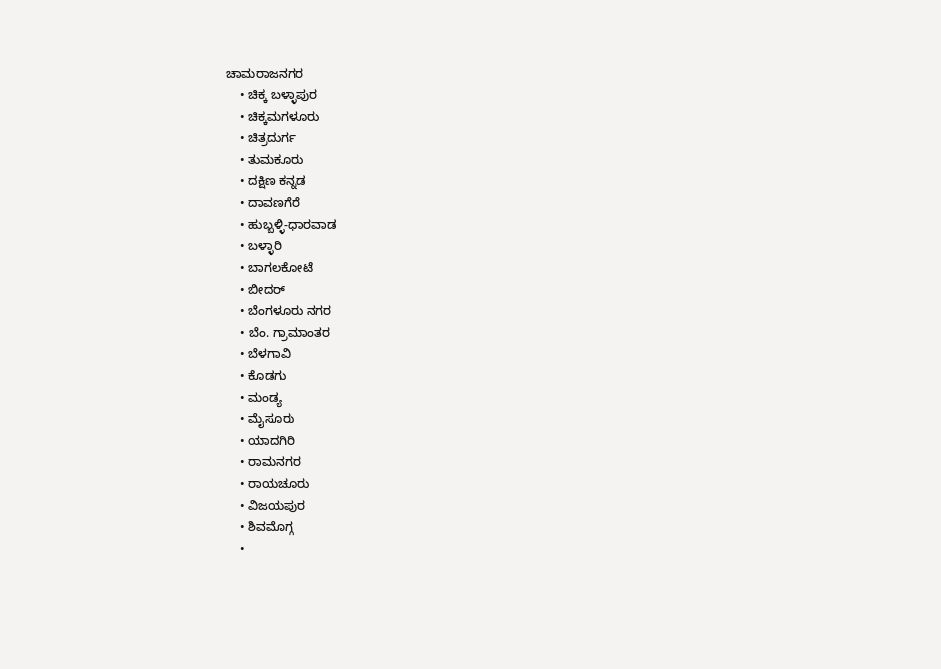ಚಾಮರಾಜನಗರ
    • ಚಿಕ್ಕ ಬಳ್ಳಾಪುರ
    • ಚಿಕ್ಕಮಗಳೂರು
    • ಚಿತ್ರದುರ್ಗ
    • ತುಮಕೂರು
    • ದಕ್ಷಿಣ ಕನ್ನಡ
    • ದಾವಣಗೆರೆ
    • ಹುಬ್ಬಳ್ಳಿ-ಧಾರವಾಡ
    • ಬಳ್ಳಾರಿ
    • ಬಾಗಲಕೋಟೆ
    • ಬೀದರ್
    • ಬೆಂಗಳೂರು ನಗರ
    • ಬೆಂ. ಗ್ರಾಮಾಂತರ
    • ಬೆಳಗಾವಿ
    • ಕೊಡಗು
    • ಮಂಡ್ಯ
    • ಮೈಸೂರು
    • ಯಾದಗಿರಿ
    • ರಾಮನಗರ
    • ರಾಯಚೂರು
    • ವಿಜಯಪುರ
    • ಶಿವಮೊಗ್ಗ
    •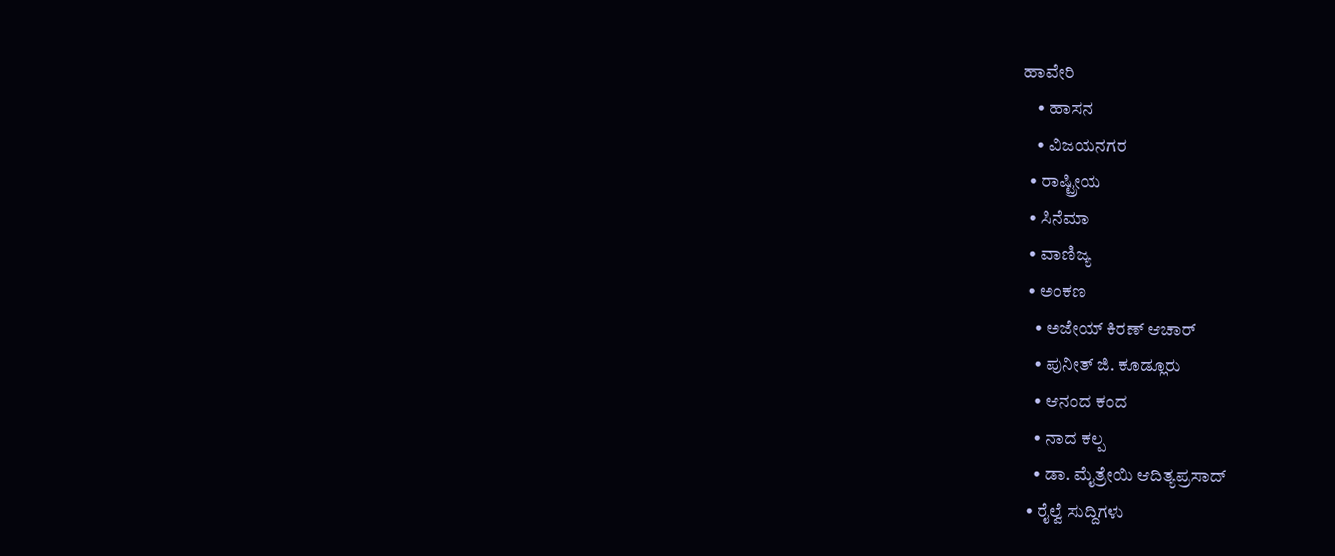ಹಾವೇರಿ
    • ಹಾಸನ
    • ವಿಜಯನಗರ
  • ರಾಷ್ಟ್ರೀಯ
  • ಸಿನೆಮಾ
  • ವಾಣಿಜ್ಯ
  • ಅಂಕಣ
    • ಅಜೇಯ್ ಕಿರಣ್ ಆಚಾರ್
    • ಪುನೀತ್ ಜಿ. ಕೂಡ್ಲೂರು
    • ಆನಂದ ಕಂದ
    • ನಾದ ಕಲ್ಪ
    • ಡಾ. ಮೈತ್ರೇಯಿ ಆದಿತ್ಯಪ್ರಸಾದ್
  • ರೈಲ್ವೆ ಸುದ್ದಿಗಳು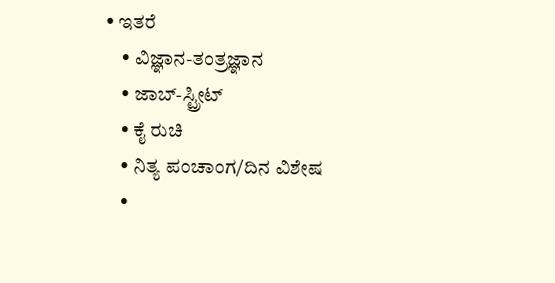• ಇತರೆ
    • ವಿಜ್ಞಾನ-ತಂತ್ರಜ್ಞಾನ
    • ಜಾಬ್-ಸ್ಟ್ರೀಟ್
    • ಕೈ ರುಚಿ
    • ನಿತ್ಯ ಪಂಚಾಂಗ/ದಿನ ವಿಶೇಷ
    •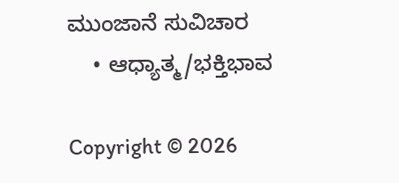ಮುಂಜಾನೆ ಸುವಿಚಾರ
    • ಆಧ್ಯಾತ್ಮ/ಭಕ್ತಿಭಾವ

Copyright © 2026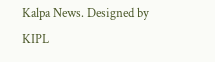Kalpa News. Designed by KIPL